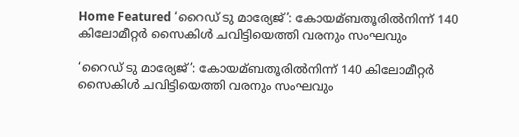Home Featured ‘റൈഡ് ടു മാര്യേജ്’: കോയമ്ബതൂരില്‍നിന്ന് 140 കിലോമീറ്റര്‍ സൈകിള്‍ ചവിട്ടിയെത്തി വരനും സംഘവും

‘റൈഡ് ടു മാര്യേജ്’: കോയമ്ബതൂരില്‍നിന്ന് 140 കിലോമീറ്റര്‍ സൈകിള്‍ ചവിട്ടിയെത്തി വരനും സംഘവും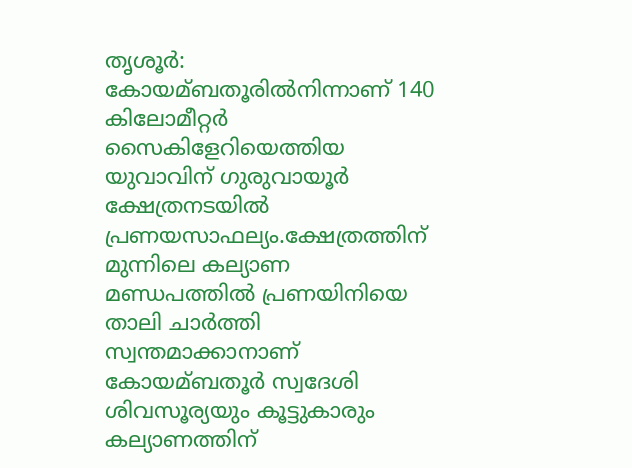തൃശൂര്‍:  കോയമ്ബതൂരില്‍നിന്നാണ് 140 കിലോമീറ്റര്‍ സൈകിളേറിയെത്തിയ യുവാവിന് ഗുരുവായൂര്‍ ക്ഷേത്രനടയില്‍ പ്രണയസാഫല്യം.ക്ഷേത്രത്തിന് മുന്നിലെ കല്യാണ മണ്ഡപത്തില്‍ പ്രണയിനിയെ താലി ചാര്‍ത്തി സ്വന്തമാക്കാനാണ് കോയമ്ബതൂര്‍ സ്വദേശി ശിവസൂര്യയും കൂട്ടുകാരും കല്യാണത്തിന്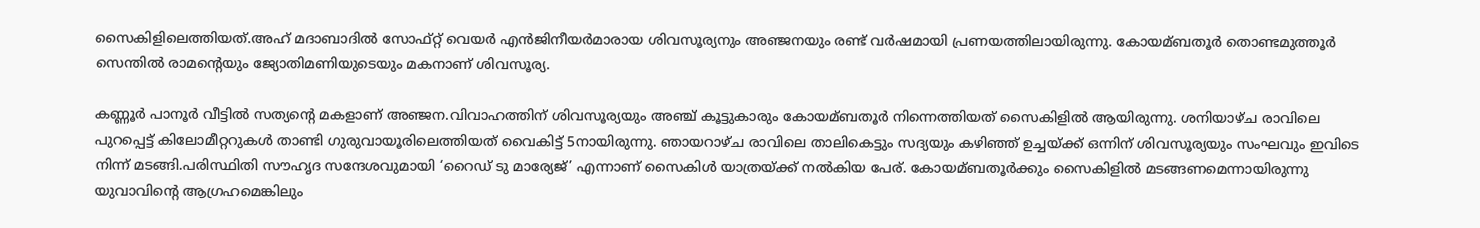സൈകിളിലെത്തിയത്.അഹ് മദാബാദില്‍ സോഫ്റ്റ് വെയര്‍ എന്‍ജിനീയര്‍മാരായ ശിവസൂര്യനും അഞ്ജനയും രണ്ട് വര്‍ഷമായി പ്രണയത്തിലായിരുന്നു. കോയമ്ബതൂര്‍ തൊണ്ടമുത്തൂര്‍ സെന്തില്‍ രാമന്റെയും ജ്യോതിമണിയുടെയും മകനാണ് ശിവസൂര്യ.

കണ്ണൂര്‍ പാനൂര്‍ വീട്ടില്‍ സത്യന്റെ മകളാണ് അഞ്ജന.വിവാഹത്തിന് ശിവസൂര്യയും അഞ്ച് കൂട്ടുകാരും കോയമ്ബതൂര്‍ നിന്നെത്തിയത് സൈകിളില്‍ ആയിരുന്നു. ശനിയാഴ്ച രാവിലെ പുറപ്പെട്ട് കിലോമീറ്ററുകള്‍ താണ്ടി ഗുരുവായൂരിലെത്തിയത് വൈകിട്ട് 5നായിരുന്നു. ഞായറാഴ്ച രാവിലെ താലികെട്ടും സദ്യയും കഴിഞ്ഞ് ഉച്ചയ്ക്ക് ഒന്നിന് ശിവസൂര്യയും സംഘവും ഇവിടെ നിന്ന് മടങ്ങി.പരിസ്ഥിതി സൗഹൃദ സന്ദേശവുമായി ‘റൈഡ് ടു മാര്യേജ്’ എന്നാണ് സൈകിള്‍ യാത്രയ്ക്ക് നല്‍കിയ പേര്. കോയമ്ബതൂര്‍ക്കും സൈകിളില്‍ മടങ്ങണമെന്നായിരുന്നു യുവാവിന്റെ ആഗ്രഹമെങ്കിലും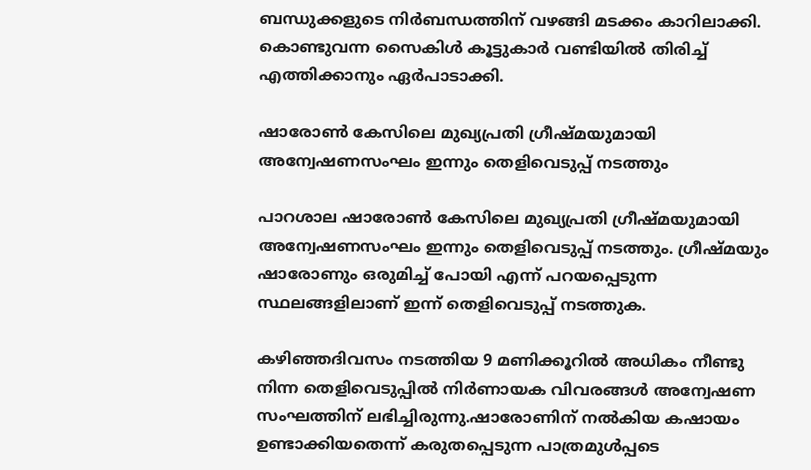ബന്ധുക്കളുടെ നിര്‍ബന്ധത്തിന് വഴങ്ങി മടക്കം കാറിലാക്കി. കൊണ്ടുവന്ന സൈകിള്‍ കൂട്ടുകാര്‍ വണ്ടിയില്‍ തിരിച്ച്‌ എത്തിക്കാനും ഏര്‍പാടാക്കി.

ഷാരോണ്‍ കേസിലെ മുഖ്യപ്രതി ഗ്രീഷ്മയുമായി അന്വേഷണസംഘം ഇന്നും തെളിവെടുപ്പ് നടത്തും

പാറശാല ഷാരോണ്‍ കേസിലെ മുഖ്യപ്രതി ഗ്രീഷ്മയുമായി അന്വേഷണസംഘം ഇന്നും തെളിവെടുപ്പ് നടത്തും. ഗ്രീഷ്മയും ഷാരോണും ഒരുമിച്ച്‌ പോയി എന്ന് പറയപ്പെടുന്ന സ്ഥലങ്ങളിലാണ് ഇന്ന് തെളിവെടുപ്പ് നടത്തുക.

കഴിഞ്ഞദിവസം നടത്തിയ 9 മണിക്കൂറില്‍ അധികം നീണ്ടു നിന്ന തെളിവെടുപ്പില്‍ നിര്‍ണായക വിവരങ്ങള്‍ അന്വേഷണ സംഘത്തിന് ലഭിച്ചിരുന്നു.ഷാരോണിന് നല്‍കിയ കഷായം ഉണ്ടാക്കിയതെന്ന് കരുതപ്പെടുന്ന പാത്രമുള്‍പ്പടെ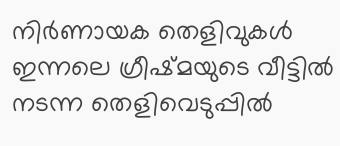നിര്‍ണായക തെളിവുകള്‍ ഇന്നലെ ഗ്രീഷ്മയുടെ വീട്ടില്‍ നടന്ന തെളിവെടുപ്പില്‍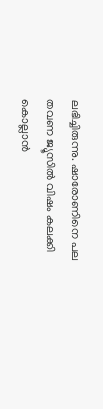ലഭിച്ചിരുന്നു. ഷാരോണിനെ പല തവണ ജ്യൂസില്‍ വിഷം കലക്കി കൊല്ലാന്‍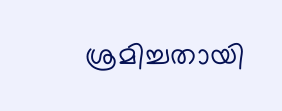ശ്രമിച്ചതായി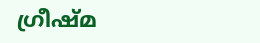ഗ്രീഷ്മ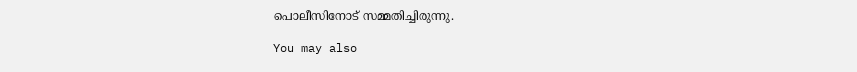പൊലീസിനോട് സമ്മതിച്ചിരുന്നു.

You may also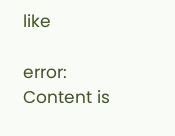like

error: Content is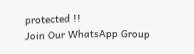protected !!
Join Our WhatsApp Group